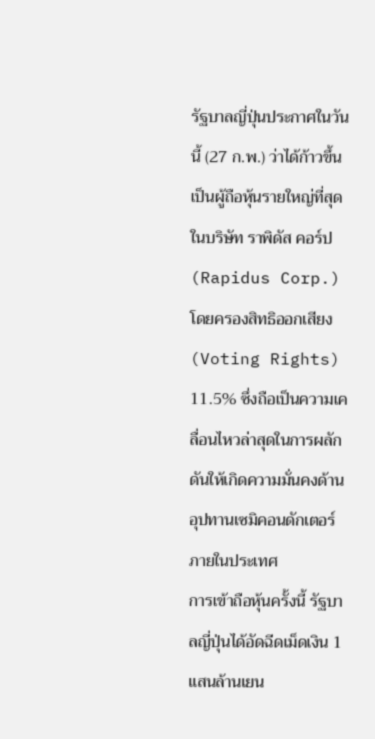รัฐบาลญี่ปุ่นประกาศในวันนี้ (27 ก.พ.) ว่าได้ก้าวขึ้นเป็นผู้ถือหุ้นรายใหญ่ที่สุดในบริษัท ราพิดัส คอร์ป (Rapidus Corp.) โดยครองสิทธิออกเสียง (Voting Rights) 11.5% ซึ่งถือเป็นความเคลื่อนไหวล่าสุดในการผลักดันให้เกิดความมั่นคงด้านอุปทานเซมิคอนดักเตอร์ภายในประเทศ
การเข้าถือหุ้นครั้งนี้ รัฐบาลญี่ปุ่นได้อัดฉีดเม็ดเงิน 1 แสนล้านเยน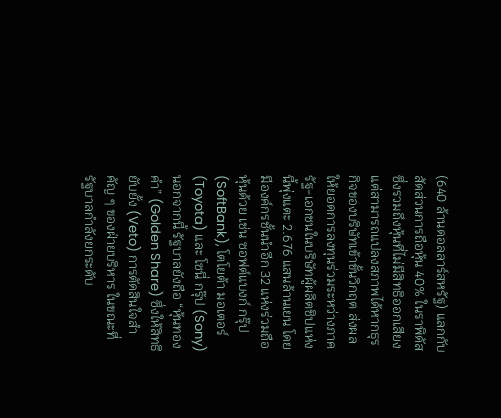(640 ล้านดอลลาร์สหรัฐ) แลกกับสัดส่วนการถือหุ้น 40% ในราพิดัส ซึ่งรวมถึงหุ้นที่ไม่มีสิทธิออกเสียงแต่สามารถแปลงสภาพได้หากธุรกิจของบริษัทเข้าขั้นวิกฤต ส่งผลให้ยอดการลงทุนร่วมระหว่างภาครัฐ-เอกชนในบริษัทผู้ผลิตชิปแห่งนี้พุ่งแตะ 2.676 แสนล้านเยน โดยมีองค์กรชั้นนำอีก 32 แห่งร่วมถือหุ้นด้วย เช่น ซอฟต์แบงก์ กรุ๊ป (SoftBank), โตโยต้า มอเตอร์ (Toyota) และ โซนี่ กรุ๊ป (Sony)
นอกจากนี้ รัฐบาลยังถือ “หุ้นทองคำ” (Golden Share) ซึ่งให้สิทธิยับยั้ง (Veto) การตัดสินใจสำคัญ ๆ ของฝ่ายบริหาร ในขณะที่รัฐบาลกำลังยกระดับ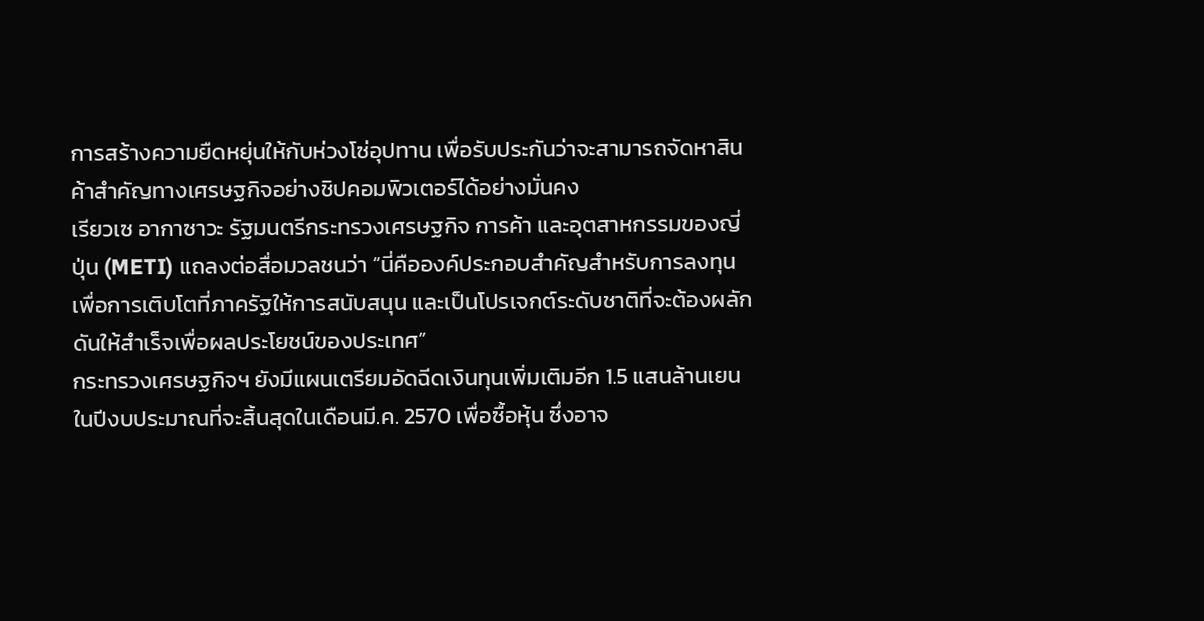การสร้างความยืดหยุ่นให้กับห่วงโซ่อุปทาน เพื่อรับประกันว่าจะสามารถจัดหาสินค้าสำคัญทางเศรษฐกิจอย่างชิปคอมพิวเตอร์ได้อย่างมั่นคง
เรียวเซ อากาซาวะ รัฐมนตรีกระทรวงเศรษฐกิจ การค้า และอุตสาหกรรมของญี่ปุ่น (METI) แถลงต่อสื่อมวลชนว่า “นี่คือองค์ประกอบสำคัญสำหรับการลงทุนเพื่อการเติบโตที่ภาครัฐให้การสนับสนุน และเป็นโปรเจกต์ระดับชาติที่จะต้องผลักดันให้สำเร็จเพื่อผลประโยชน์ของประเทศ”
กระทรวงเศรษฐกิจฯ ยังมีแผนเตรียมอัดฉีดเงินทุนเพิ่มเติมอีก 1.5 แสนล้านเยนในปีงบประมาณที่จะสิ้นสุดในเดือนมี.ค. 2570 เพื่อซื้อหุ้น ซึ่งอาจ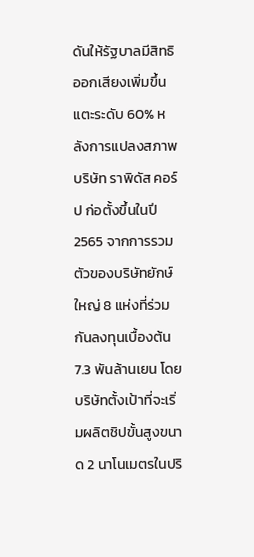ดันให้รัฐบาลมีสิทธิออกเสียงเพิ่มขึ้นแตะระดับ 60% หลังการแปลงสภาพ
บริษัท ราพิดัส คอร์ป ก่อตั้งขึ้นในปี 2565 จากการรวมตัวของบริษัทยักษ์ใหญ่ 8 แห่งที่ร่วมกันลงทุนเบื้องต้น 7.3 พันล้านเยน โดยบริษัทตั้งเป้าที่จะเริ่มผลิตชิปขั้นสูงขนาด 2 นาโนเมตรในปริ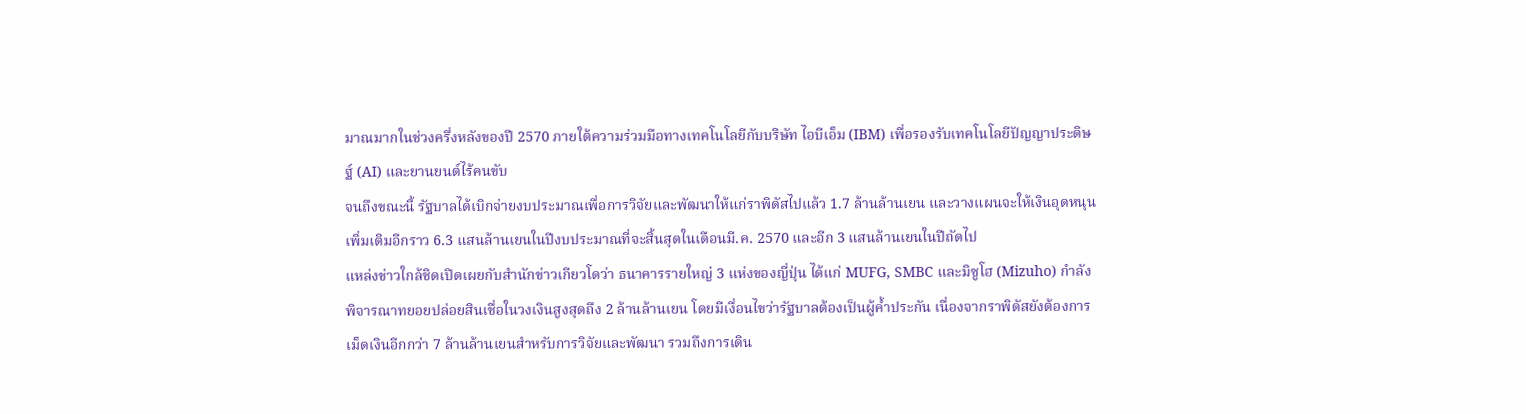มาณมากในช่วงครึ่งหลังของปี 2570 ภายใต้ความร่วมมือทางเทคโนโลยีกับบริษัท ไอบีเอ็ม (IBM) เพื่อรองรับเทคโนโลยีปัญญาประดิษฐ์ (AI) และยานยนต์ไร้คนขับ
จนถึงขณะนี้ รัฐบาลได้เบิกจ่ายงบประมาณเพื่อการวิจัยและพัฒนาให้แก่ราพิดัสไปแล้ว 1.7 ล้านล้านเยน และวางแผนจะให้เงินอุดหนุนเพิ่มเติมอีกราว 6.3 แสนล้านเยนในปีงบประมาณที่จะสิ้นสุดในเดือนมี.ค. 2570 และอีก 3 แสนล้านเยนในปีถัดไป
แหล่งข่าวใกล้ชิดเปิดเผยกับสำนักข่าวเกียวโดว่า ธนาคารรายใหญ่ 3 แห่งของญี่ปุ่น ได้แก่ MUFG, SMBC และมิซูโฮ (Mizuho) กำลังพิจารณาทยอยปล่อยสินเชื่อในวงเงินสูงสุดถึง 2 ล้านล้านเยน โดยมีเงื่อนไขว่ารัฐบาลต้องเป็นผู้ค้ำประกัน เนื่องจากราพิดัสยังต้องการเม็ดเงินอีกกว่า 7 ล้านล้านเยนสำหรับการวิจัยและพัฒนา รวมถึงการเดิน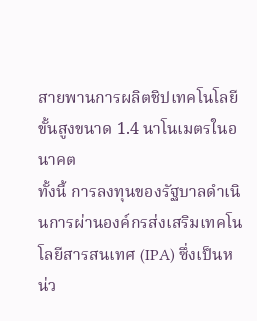สายพานการผลิตชิปเทคโนโลยีขั้นสูงขนาด 1.4 นาโนเมตรในอนาคต
ทั้งนี้ การลงทุนของรัฐบาลดำเนินการผ่านองค์กรส่งเสริมเทคโนโลยีสารสนเทศ (IPA) ซึ่งเป็นหน่ว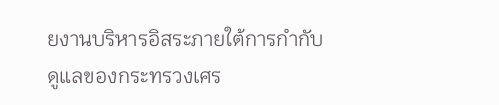ยงานบริหารอิสระภายใต้การกำกับดูแลของกระทรวงเศร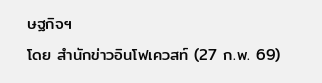ษฐกิจฯ
โดย สำนักข่าวอินโฟเควสท์ (27 ก.พ. 69)